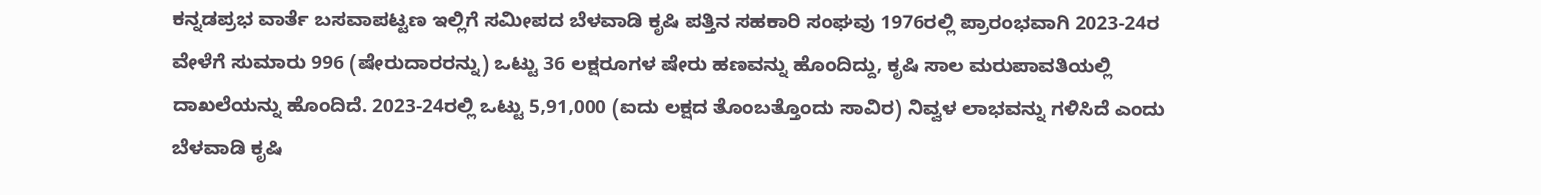ಕನ್ನಡಪ್ರಭ ವಾರ್ತೆ ಬಸವಾಪಟ್ಟಣ ಇಲ್ಲಿಗೆ ಸಮೀಪದ ಬೆಳವಾಡಿ ಕೃಷಿ ಪತ್ತಿನ ಸಹಕಾರಿ ಸಂಘವು 1976ರಲ್ಲಿ ಪ್ರಾರಂಭವಾಗಿ 2023-24ರ ವೇಳೆಗೆ ಸುಮಾರು 996 (ಷೇರುದಾರರನ್ನು) ಒಟ್ಟು 36 ಲಕ್ಷರೂಗಳ ಷೇರು ಹಣವನ್ನು ಹೊಂದಿದ್ದು, ಕೃಷಿ ಸಾಲ ಮರುಪಾವತಿಯಲ್ಲಿ ದಾಖಲೆಯನ್ನು ಹೊಂದಿದೆ. 2023-24ರಲ್ಲಿ ಒಟ್ಟು 5,91,000 (ಐದು ಲಕ್ಷದ ತೊಂಬತ್ತೊಂದು ಸಾವಿರ) ನಿವ್ವಳ ಲಾಭವನ್ನು ಗಳಿಸಿದೆ ಎಂದು ಬೆಳವಾಡಿ ಕೃಷಿ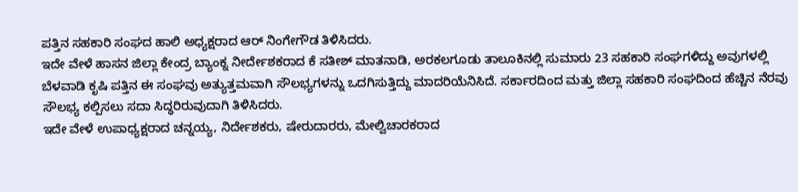ಪತ್ತಿನ ಸಹಕಾರಿ ಸಂಘದ ಹಾಲಿ ಅಧ್ಯಕ್ಷರಾದ ಆರ್ ನಿಂಗೇಗೌಡ ತಿಳಿಸಿದರು.
ಇದೇ ವೇಳೆ ಹಾಸನ ಜಿಲ್ಲಾ ಕೇಂದ್ರ ಬ್ಯಾಂಕ್ನ ನೀರ್ದೇಶಕರಾದ ಕೆ ಸತೀಶ್ ಮಾತನಾಡಿ, ಅರಕಲಗೂಡು ತಾಲೂಕಿನಲ್ಲಿ ಸುಮಾರು 23 ಸಹಕಾರಿ ಸಂಘಗಳಿದ್ದು ಅವುಗಳಲ್ಲಿ ಬೆಳವಾಡಿ ಕೃಷಿ ಪತ್ತಿನ ಈ ಸಂಘವು ಅತ್ಯುತ್ತಮವಾಗಿ ಸೌಲಭ್ಯಗಳನ್ನು ಒದಗಿಸುತ್ತಿದ್ದು ಮಾದರಿಯೆನಿಸಿದೆ. ಸರ್ಕಾರದಿಂದ ಮತ್ತು ಜಿಲ್ಲಾ ಸಹಕಾರಿ ಸಂಘದಿಂದ ಹೆಚ್ಚಿನ ನೆರವು ಸೌಲಭ್ಯ ಕಲ್ಪಿಸಲು ಸದಾ ಸಿದ್ಧರಿರುವುದಾಗಿ ತಿಳಿಸಿದರು.
ಇದೇ ವೇಳೆ ಉಪಾಧ್ಯಕ್ಷರಾದ ಚನ್ನಯ್ಯ, ನಿರ್ದೇಶಕರು, ಷೇರುದಾರರು, ಮೇಲ್ವಿಚಾರಕರಾದ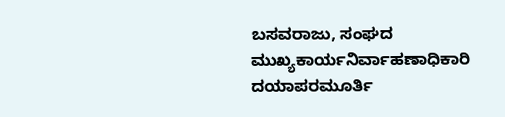ಬಸವರಾಜು, ಸಂಘದ ಮುಖ್ಯಕಾರ್ಯನಿರ್ವಾಹಣಾಧಿಕಾರಿ ದಯಾಪರಮೂರ್ತಿ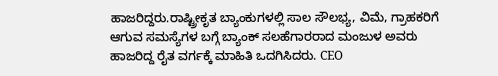ಹಾಜರಿದ್ದರು.ರಾಷ್ಟ್ರೀಕೃತ ಬ್ಯಾಂಕುಗಳಲ್ಲಿ ಸಾಲ ಸೌಲಭ್ಯ, ವಿಮೆ, ಗ್ರಾಹಕರಿಗೆ ಆಗುವ ಸಮಸ್ಯೆಗಳ ಬಗ್ಗೆ ಬ್ಯಾಂಕ್ ಸಲಹೆಗಾರರಾದ ಮಂಜುಳ ಅವರು ಹಾಜರಿದ್ದ ರೈತ ವರ್ಗಕ್ಕೆ ಮಾಹಿತಿ ಒದಗಿಸಿದರು. CEO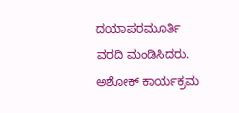ದಯಾಪರಮೂರ್ತಿ ವರದಿ ಮಂಡಿಸಿದರು. ಅಶೋಕ್ ಕಾರ್ಯಕ್ರಮ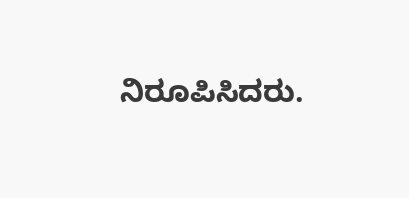ನಿರೂಪಿಸಿದರು.